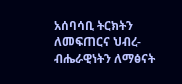አሰባሳቢ ትርክትን ለመፍጠርና ህብረ-ብሔራዊነትን ለማፅናት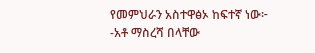የመምህራን አስተዋፅኦ ከፍተኛ ነው፦ -አቶ ማስረሻ በላቸው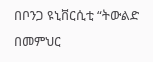በቦንጋ ዩኒቨርሲቲ “ትውልድ በመምህር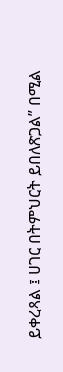ይቀረጻል ፤ ሀገር በትምህርት ይበለጽጋል” በሚል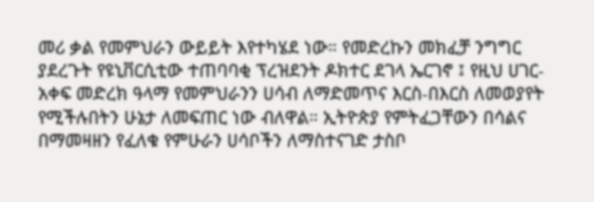መሪ ቃል የመምህራን ውይይት እየተካሄደ ነው። የመድረኩን መክፈቻ ንግግር ያደረጉት የዩኒቨርሲቲው ተጠባባቂ ፕረዝደንት ዶክተር ደገላ ኤርገኖ ፤ የዚህ ሀገር-አቀፍ መድረክ ዓላማ የመምህራንን ሀሳብ ለማድመጥና እርስ-በእርስ ለመወያየት የሚችሉበትን ሁኔታ ለመፍጠር ነው ብለዋል። ኢትዮጵያ የምትፈጋቸውን በሳልና በማመዛዘን የፈለቁ የምሁራን ሀሳቦችን ለማስተናገድ ታስቦ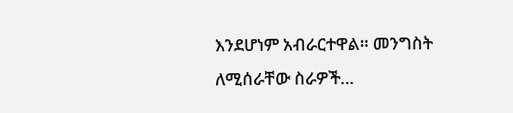እንደሆነም አብራርተዋል። መንግስት ለሚሰራቸው ስራዎች…